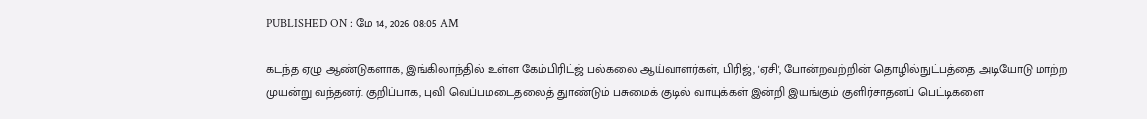PUBLISHED ON : மே 14, 2026 08:05 AM

கடந்த ஏழு ஆண்டுகளாக, இங்கிலாந்தில் உள்ள கேம்பிரிட்ஜ் பல்கலை ஆய்வாளர்கள், பிரிஜ், 'ஏசி', போன்றவற்றின் தொழில்நுட்பத்தை அடியோடு மாற்ற முயன்று வந்தனர். குறிப்பாக, புவி வெப்பமடைதலைத் துாண்டும் பசுமைக் குடில் வாயுக்கள் இன்றி இயங்கும் குளிர்சாதனப் பெட்டிகளை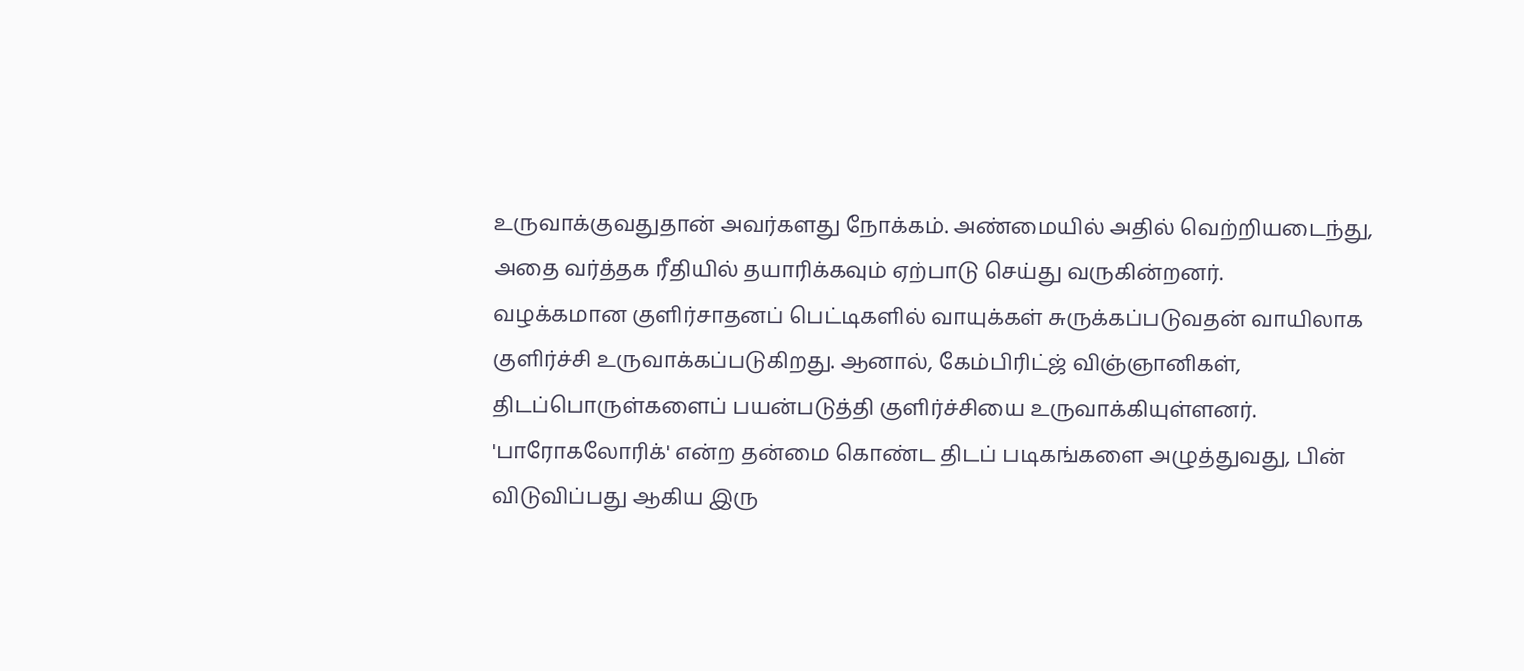உருவாக்குவதுதான் அவர்களது நோக்கம். அண்மையில் அதில் வெற்றியடைந்து, அதை வர்த்தக ரீதியில் தயாரிக்கவும் ஏற்பாடு செய்து வருகின்றனர்.
வழக்கமான குளிர்சாதனப் பெட்டிகளில் வாயுக்கள் சுருக்கப்படுவதன் வாயிலாக குளிர்ச்சி உருவாக்கப்படுகிறது. ஆனால், கேம்பிரிட்ஜ் விஞ்ஞானிகள், திடப்பொருள்களைப் பயன்படுத்தி குளிர்ச்சியை உருவாக்கியுள்ளனர். 'பாரோகலோரிக்' என்ற தன்மை கொண்ட திடப் படிகங்களை அழுத்துவது, பின் விடுவிப்பது ஆகிய இரு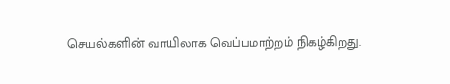செயல்களின் வாயிலாக வெப்பமாற்றம் நிகழ்கிறது.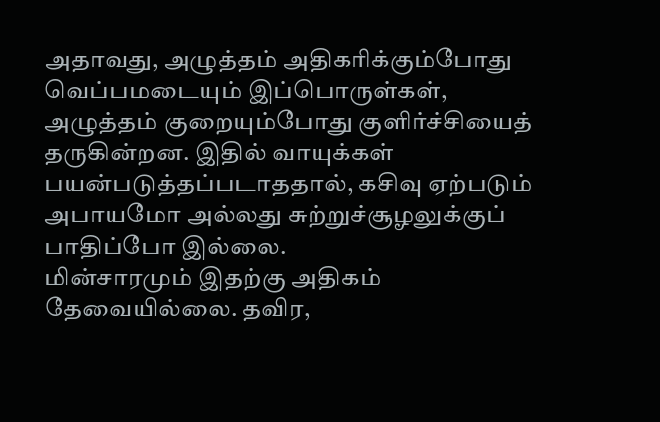அதாவது, அழுத்தம் அதிகரிக்கும்போது வெப்பமடையும் இப்பொருள்கள், அழுத்தம் குறையும்போது குளிர்ச்சியைத் தருகின்றன. இதில் வாயுக்கள் பயன்படுத்தப்படாததால், கசிவு ஏற்படும் அபாயமோ அல்லது சுற்றுச்சூழலுக்குப் பாதிப்போ இல்லை.
மின்சாரமும் இதற்கு அதிகம் தேவையில்லை. தவிர,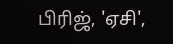பிரிஜ், 'ஏசி',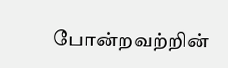போன்றவற்றின்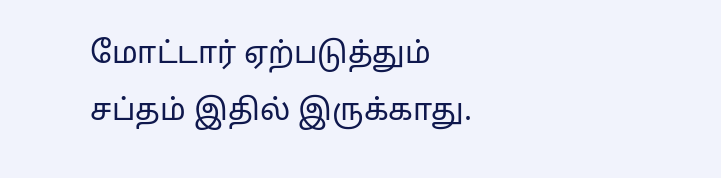மோட்டார் ஏற்படுத்தும் சப்தம் இதில் இருக்காது.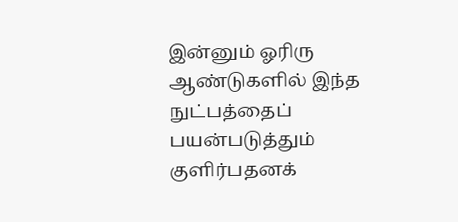இன்னும் ஓரிரு ஆண்டுகளில் இந்த நுட்பத்தைப் பயன்படுத்தும் குளிர்பதனக்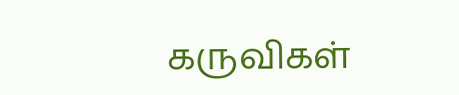கருவிகள்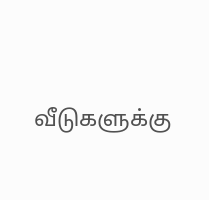வீடுகளுக்கு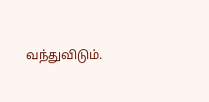வந்துவிடும்.